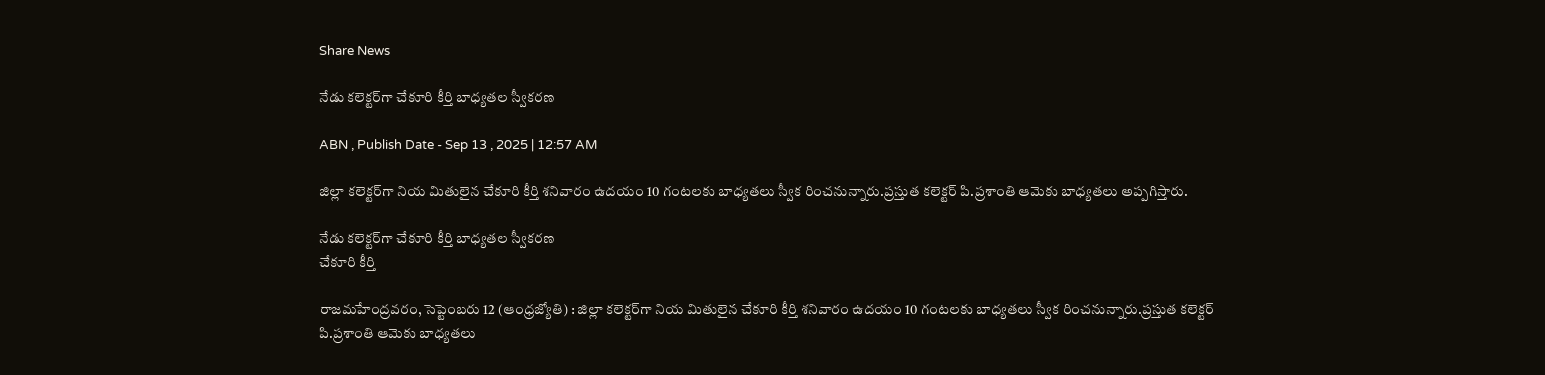Share News

నేడు కలెక్టర్‌గా చేకూరి కీర్తి బాధ్యతల స్వీకరణ

ABN , Publish Date - Sep 13 , 2025 | 12:57 AM

జిల్లా కలెక్టర్‌గా నియ మితులైన చేకూరి కీర్తి శనివారం ఉదయం 10 గంటలకు బాధ్యతలు స్వీక రించనున్నారు.ప్రస్తుత కలెక్టర్‌ పి.ప్రశాంతి ఆమెకు బాధ్యతలు అప్పగిస్తారు.

నేడు కలెక్టర్‌గా చేకూరి కీర్తి బాధ్యతల స్వీకరణ
చేకూరి కీర్తి

రాజమహేంద్రవరం, సెప్టెంబరు 12 (ఆంధ్రజ్యోతి) : జిల్లా కలెక్టర్‌గా నియ మితులైన చేకూరి కీర్తి శనివారం ఉదయం 10 గంటలకు బాధ్యతలు స్వీక రించనున్నారు.ప్రస్తుత కలెక్టర్‌ పి.ప్రశాంతి ఆమెకు బాధ్యతలు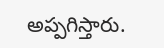అప్పగిస్తారు.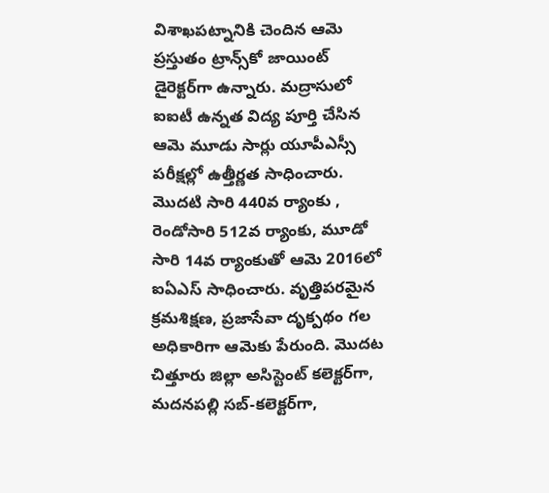విశాఖపట్నానికి చెందిన ఆమె ప్రస్తుతం ట్రాన్స్‌కో జాయింట్‌ డైరెక్టర్‌గా ఉన్నారు. మద్రాసులో ఐఐటీ ఉన్నత విద్య పూర్తి చేసిన ఆమె మూడు సార్లు యూపీఎస్సీ పరీక్షల్లో ఉత్తీర్ణత సాధించారు. మొదటి సారి 440వ ర్యాంకు , రెండోసారి 512వ ర్యాంకు, మూడో సారి 14వ ర్యాంకుతో ఆమె 2016లో ఐఏఎస్‌ సాధించారు. వృత్తిపరమైన క్రమశిక్షణ, ప్రజాసేవా దృక్పథం గల అధికారిగా ఆమెకు పేరుంది. మొదట చిత్తూరు జిల్లా అసిస్టెంట్‌ కలెక్టర్‌గా, మదనపల్లి సబ్‌-కలెక్టర్‌గా,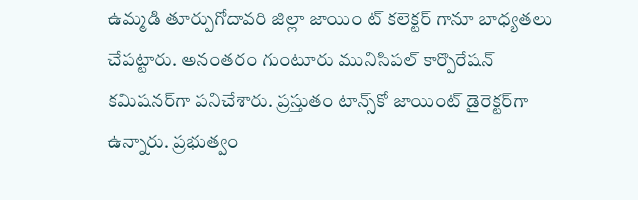ఉమ్మడి తూర్పుగోదావరి జిల్లా జాయిం ట్‌ కలెక్టర్‌ గానూ బాధ్యతలు చేపట్టారు. అనంతరం గుంటూరు మునిసిపల్‌ కార్పొరేషన్‌ కమిషనర్‌గా పనిచేశారు. ప్రస్తుతం టాన్స్‌కో జాయింట్‌ డైరెక్టర్‌గా ఉన్నారు. ప్రభుత్వం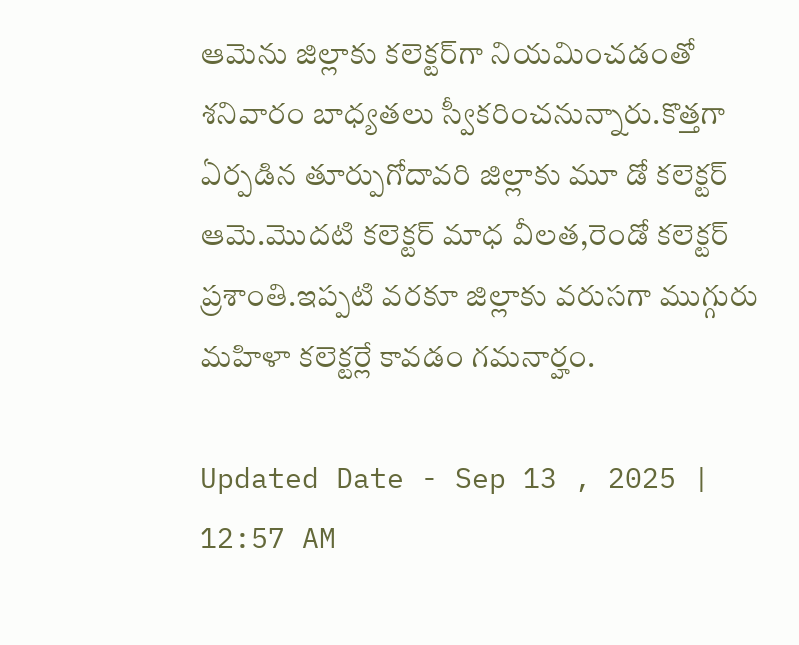ఆమెను జిల్లాకు కలెక్టర్‌గా నియమించడంతో శనివారం బాధ్యతలు స్వీకరించనున్నారు.కొత్తగా ఏర్పడిన తూర్పుగోదావరి జిల్లాకు మూ డో కలెక్టర్‌ ఆమె.మొదటి కలెక్టర్‌ మాధ వీలత,రెండో కలెక్టర్‌ ప్రశాంతి.ఇప్పటి వరకూ జిల్లాకు వరుసగా ముగ్గురు మహిళా కలెక్టర్లే కావడం గమనార్హం.

Updated Date - Sep 13 , 2025 | 12:57 AM